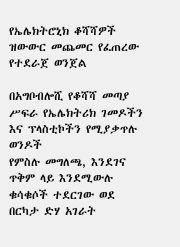የኤሌክትሮኒክ ቆሻሻዎች ዝውውር መጨመር የፈጠረው የተደራጀ ወንጀል

በአግቦብሎሺ የቆሻሻ መጣያ ሥፍራ የኤሌክትሪክ ገመዶችን እና ፕላስቲኮችን የሚያቃጥሉ ወንዶች
የምስሉ መግለጫ, እንደገና ጥቅም ላይ እንደሚውሉ ቁሳቁሶች ተደርገው ወደ በርካታ ድሃ አገራት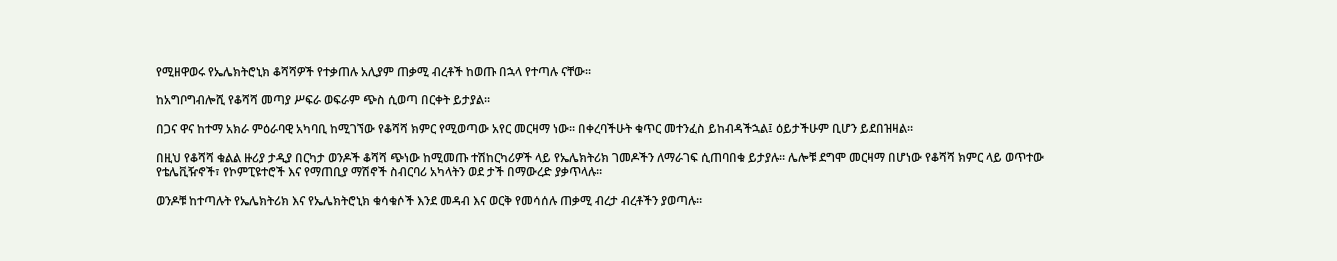የሚዘዋወሩ የኤሌክትሮኒክ ቆሻሻዎች የተቃጠሉ አሊያም ጠቃሚ ብረቶች ከወጡ በኋላ የተጣሉ ናቸው።

ከአግቦግብሎሺ የቆሻሻ መጣያ ሥፍራ ወፍራም ጭስ ሲወጣ በርቀት ይታያል።

በጋና ዋና ከተማ አክራ ምዕራባዊ አካባቢ ከሚገኘው የቆሻሻ ክምር የሚወጣው አየር መርዛማ ነው። በቀረባችሁት ቁጥር መተንፈስ ይከብዳችኋል፤ ዕይታችሁም ቢሆን ይደበዝዛል።

በዚህ የቆሻሻ ቁልል ዙሪያ ታዲያ በርካታ ወንዶች ቆሻሻ ጭነው ከሚመጡ ተሽከርካሪዎች ላይ የኤሌክትሪክ ገመዶችን ለማራገፍ ሲጠባበቁ ይታያሉ። ሌሎቹ ደግሞ መርዛማ በሆነው የቆሻሻ ክምር ላይ ወጥተው የቴሌቪዥኖች፣ የኮምፒዩተሮች እና የማጠቢያ ማሽኖች ስብርባሪ አካላትን ወደ ታች በማውረድ ያቃጥላሉ።

ወንዶቹ ከተጣሉት የኤሌክትሪክ እና የኤሌክትሮኒክ ቁሳቁሶች እንደ መዳብ እና ወርቅ የመሳሰሉ ጠቃሚ ብረታ ብረቶችን ያወጣሉ።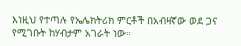እነዚህ የተጣሉ የኤሌክትሪክ ምርቶች በአብዛኛው ወደ ጋና የሚገቡት ከሃብታም አገራት ነው።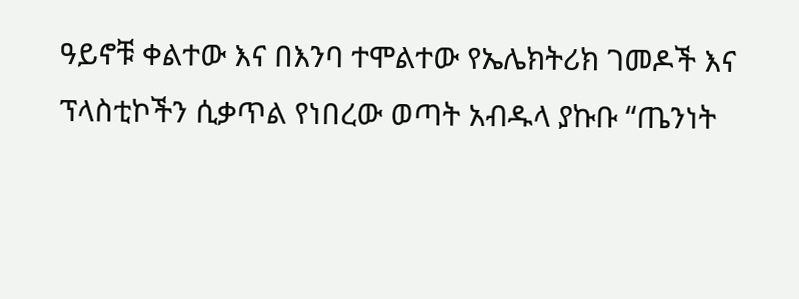ዓይኖቹ ቀልተው እና በእንባ ተሞልተው የኤሌክትሪክ ገመዶች እና ፕላስቲኮችን ሲቃጥል የነበረው ወጣት አብዱላ ያኩቡ “ጤንነት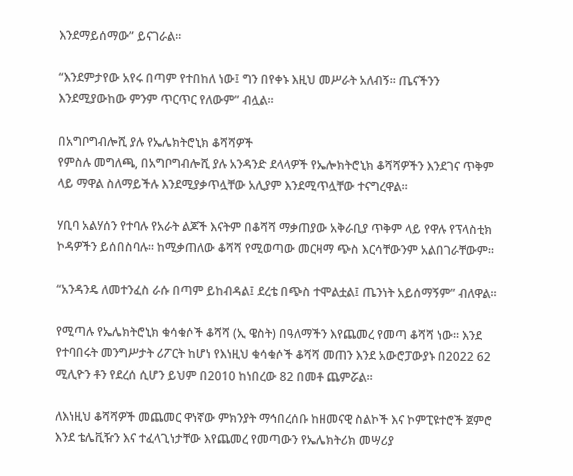እንደማይሰማው” ይናገራል።

“እንደምታየው አየሩ በጣም የተበከለ ነው፤ ግን በየቀኑ እዚህ መሥራት አለብኝ። ጤናችንን እንደሚያውከው ምንም ጥርጥር የለውም” ብሏል።

በአግቦግብሎሺ ያሉ የኤሌክትሮኒክ ቆሻሻዎች
የምስሉ መግለጫ, በአግቦግብሎሺ ያሉ አንዳንድ ደላላዎች የኤሎክትሮኒክ ቆሻሻዎችን እንደገና ጥቅም ላይ ማዋል ስለማይችሉ እንደሚያቃጥሏቸው አሊያም እንደሚጥሏቸው ተናግረዋል።

ሃቢባ አልሃሰን የተባሉ የአራት ልጆች እናትም በቆሻሻ ማቃጠያው አቅራቢያ ጥቅም ላይ የዋሉ የፕላስቲክ ኮዳዎችን ይሰበስባሉ። ከሚቃጠለው ቆሻሻ የሚወጣው መርዛማ ጭስ እርሳቸውንም አልበገራቸውም።

“አንዳንዴ ለመተንፈስ ራሱ በጣም ይከብዳል፤ ደረቴ በጭስ ተሞልቷል፤ ጤንነት አይሰማኝም” ብለዋል።

የሚጣሉ የኤሌክትሮኒክ ቁሳቁሶች ቆሻሻ (ኢ ዌስት) በዓለማችን እየጨመረ የመጣ ቆሻሻ ነው። እንደ የተባበሩት መንግሥታት ሪፖርት ከሆነ የእነዚህ ቁሳቁሶች ቆሻሻ መጠን እንደ አውሮፓውያኑ በ2022 62 ሚሊዮን ቶን የደረሰ ሲሆን ይህም በ2010 ከነበረው 82 በመቶ ጨምሯል።

ለእነዚህ ቆሻሻዎች መጨመር ዋነኛው ምክንያት ማኅበረሰቡ ከዘመናዊ ስልኮች እና ኮምፒዩተሮች ጀምሮ እንደ ቴሌቪዥን እና ተፈላጊነታቸው እየጨመረ የመጣውን የኤሌክትሪክ መሣሪያ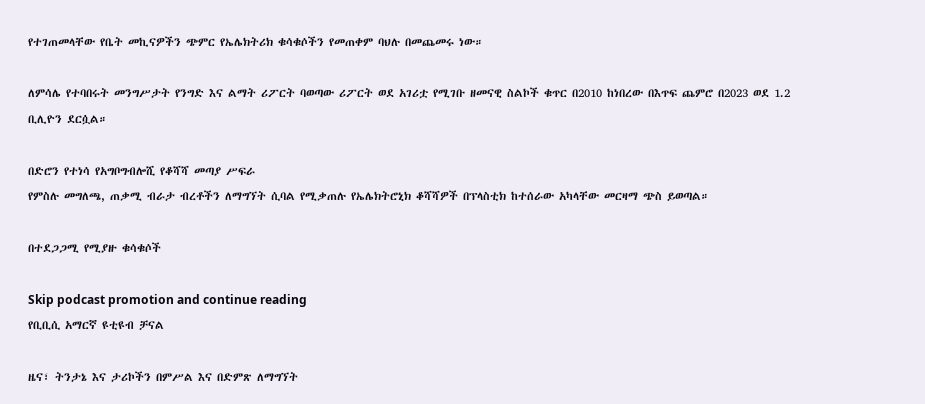የተገጠመላቸው የቤት መኪናዎችን ጭምር የኤሌክትሪክ ቁሳቁሶችን የመጠቀም ባህሉ በመጨመሩ ነው።

ለምሳሌ የተባበሩት መንግሥታት የንግድ እና ልማት ሪፖርት ባወጣው ሪፖርት ወደ አገሪቷ የሚገቡ ዘመናዊ ስልኮች ቁጥር በ2010 ከነበረው በእጥፍ ጨምሮ በ2023 ወደ 1.2 ቢሊዮን ደርሷል።

በድሮን የተነሳ የአግቦግብሎሺ የቆሻሻ መጣያ ሥፍራ
የምስሉ መግለጫ, ጠቃሚ ብራታ ብረቶችን ለማግኘት ሲባል የሚቃጠሉ የኤሌክትሮኒክ ቆሻሻዎች በፕላስቲክ ከተሰራው አካላቸው መርዛማ ጭስ ይወጣል።

በተደጋጋሚ የሚያዙ ቁሳቁሶች

Skip podcast promotion and continue reading
የቢቢሲ አማርኛ ዩቲዩብ ቻናል

ዜና፣ ትንታኔ እና ታሪኮችን በምሥል እና በድምጽ ለማግኘት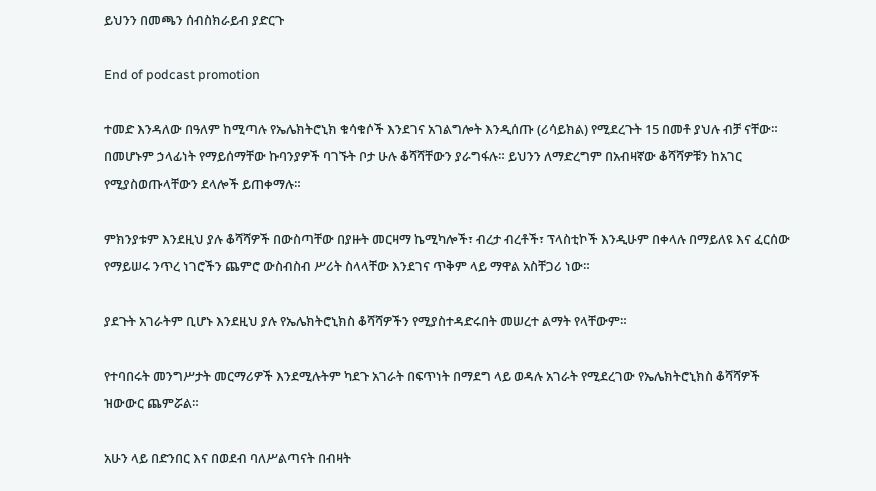ይህንን በመጫን ሰብስክራይብ ያድርጉ

End of podcast promotion

ተመድ እንዳለው በዓለም ከሚጣሉ የኤሌክትሮኒክ ቁሳቁሶች እንደገና አገልግሎት እንዲሰጡ (ሪሳይክል) የሚደረጉት 15 በመቶ ያህሉ ብቻ ናቸው። በመሆኑም ኃላፊነት የማይሰማቸው ኩባንያዎች ባገኙት ቦታ ሁሉ ቆሻሻቸውን ያራግፋሉ። ይህንን ለማድረግም በአብዛኛው ቆሻሻዎቹን ከአገር የሚያስወጡላቸውን ደላሎች ይጠቀማሉ።

ምክንያቱም እንደዚህ ያሉ ቆሻሻዎች በውስጣቸው በያዙት መርዛማ ኬሚካሎች፣ ብረታ ብረቶች፣ ፕላስቲኮች እንዲሁም በቀላሉ በማይለዩ እና ፈርሰው የማይሠሩ ንጥረ ነገሮችን ጨምሮ ውስብስብ ሥሪት ስላላቸው እንደገና ጥቅም ላይ ማዋል አስቸጋሪ ነው።

ያደጉት አገራትም ቢሆኑ እንደዚህ ያሉ የኤሌክትሮኒክስ ቆሻሻዎችን የሚያስተዳድሩበት መሠረተ ልማት የላቸውም።

የተባበሩት መንግሥታት መርማሪዎች እንደሚሉትም ካደጉ አገራት በፍጥነት በማደግ ላይ ወዳሉ አገራት የሚደረገው የኤሌክትሮኒክስ ቆሻሻዎች ዝውውር ጨምሯል።

አሁን ላይ በድንበር እና በወደብ ባለሥልጣናት በብዛት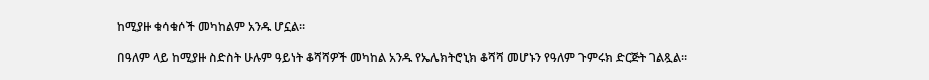ከሚያዙ ቁሳቁሶች መካከልም አንዱ ሆኗል።

በዓለም ላይ ከሚያዙ ስድስት ሁሉም ዓይነት ቆሻሻዎች መካከል አንዱ የኤሌክትሮኒክ ቆሻሻ መሆኑን የዓለም ጉምሩክ ድርጅት ገልጿል።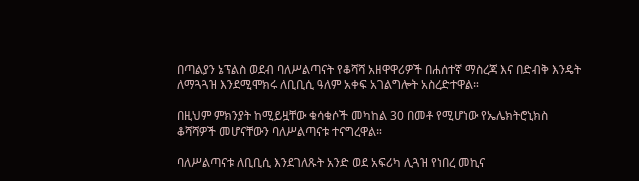በጣልያን ኔፕልስ ወደብ ባለሥልጣናት የቆሻሻ አዘዋዋሪዎች በሐሰተኛ ማስረጃ እና በድብቅ እንዴት ለማጓጓዝ እንደሚሞክሩ ለቢቢሲ ዓለም አቀፍ አገልግሎት አስረድተዋል።

በዚህም ምክንያት ከሚይዟቸው ቁሳቁሶች መካከል 30 በመቶ የሚሆነው የኤሌክትሮኒክስ ቆሻሻዎች መሆናቸውን ባለሥልጣናቱ ተናግረዋል።

ባለሥልጣናቱ ለቢቢሲ እንደገለጹት አንድ ወደ አፍሪካ ሊጓዝ የነበረ መኪና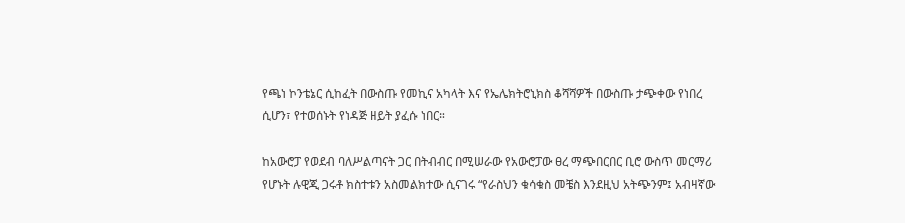የጫነ ኮንቴኔር ሲከፈት በውስጡ የመኪና አካላት እና የኤሌክትሮኒክስ ቆሻሻዎች በውስጡ ታጭቀው የነበረ ሲሆን፣ የተወሰኑት የነዳጅ ዘይት ያፈሱ ነበር።

ከአውሮፓ የወደብ ባለሥልጣናት ጋር በትብብር በሚሠራው የአውሮፓው ፀረ ማጭበርበር ቢሮ ውስጥ መርማሪ የሆኑት ሉዊጂ ጋሩቶ ክስተቱን አስመልክተው ሲናገሩ “የራስህን ቁሳቁስ መቼስ እንደዚህ አትጭንም፤ አብዛኛው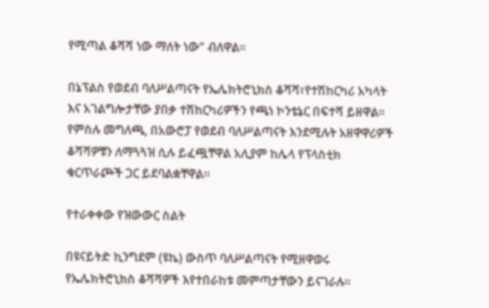የሚጣል ቆሻሻ ነው ማለት ነው” ብለዋል።

በኔፕልስ የወደብ ባለሥልጣናት የኤሌክትሮኒክስ ቆሻሻ፣የተሽከርካሪ አካላት እና አገልግሎታቸው ያበቃ ተሽከርካሪዎችን የጫነ ኮንቴኔር በፍተሻ ይዘዋል።
የምስሉ መግለጫ, በአውሮፓ የወደብ ባለሥልጣናት እንደሚሉት አዘዋዋሪዎች ቆሻሻዎቹን ለማጓጓዝ ሲሉ ይፈጯቸዋል አሊያም ከሌላ የፕላስቲክ ቁርጥራጮች ጋር ይደባልቋቸዋል።

የተራቀቀው የዝውውር ስልት

በዩናይትድ ኪንግደም (ዩኬ) ውስጥ ባለሥልጣናት የሚዘዋወሩ የኤሌክትሮኒክስ ቆሻሻዎች እየተበራከቱ መምጣታቸውን ይናገራሉ።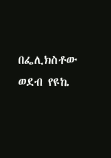በፌሊክስቶው ወደብ የዩኬ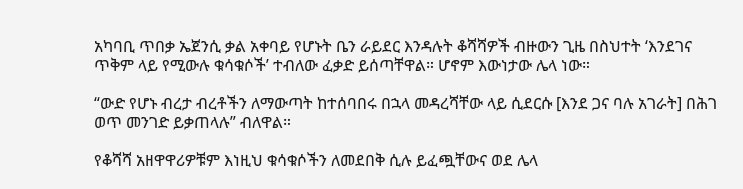አካባቢ ጥበቃ ኤጀንሲ ቃል አቀባይ የሆኑት ቤን ራይደር እንዳሉት ቆሻሻዎች ብዙውን ጊዜ በስህተት ‘እንደገና ጥቅም ላይ የሚውሉ ቁሳቁሶች’ ተብለው ፈቃድ ይሰጣቸዋል። ሆኖም እውነታው ሌላ ነው።

“ውድ የሆኑ ብረታ ብረቶችን ለማውጣት ከተሰባበሩ በኋላ መዳረሻቸው ላይ ሲደርሱ [እንደ ጋና ባሉ አገራት] በሕገ ወጥ መንገድ ይቃጠላሉ” ብለዋል።

የቆሻሻ አዘዋዋሪዎቹም እነዚህ ቁሳቁሶችን ለመደበቅ ሲሉ ይፈጯቸውና ወደ ሌላ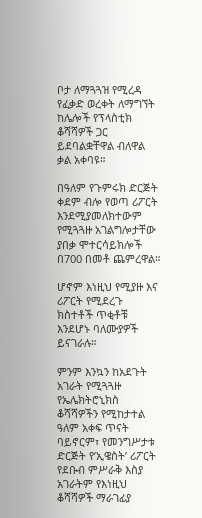ቦታ ለማጓጓዝ የሚረዳ የፈቃድ ወረቀት ለማግኘት ከሌሎች የፕላስቲክ ቆሻሻዎች ጋር ይደባልቋቸዋል ብለዋል ቃል አቀባዩ።

በዓለም የጉምሩክ ድርጅት ቀደም ብሎ የወጣ ሪፖርት እንደሚያመለክተውም የሚጓጓዙ አገልግሎታቸው ያበቃ ሞተርሳይክሎች በ700 በመቶ ጨምረዋል።

ሆኖም እነዚህ የሚያዙ እና ሪፖርት የሚደረጉ ክስተቶች ጥቂቶቹ እንደሆኑ ባለሙያዎች ይናገራሉ።

ምንም እንኳን ከአደጉት አገራት የሚጓጓዙ የኤሌክትሮኒክስ ቆሻሻዎችን የሚከታተል ዓለም አቀፍ ጥናት ባይኖርም፣ የመንግሥታቱ ድርጅት የ’ኢዌስት’ ሪፖርት የደቡብ ምሥራቅ እስያ አገራትም የእነዚህ ቆሻሻዎች ማራገፊያ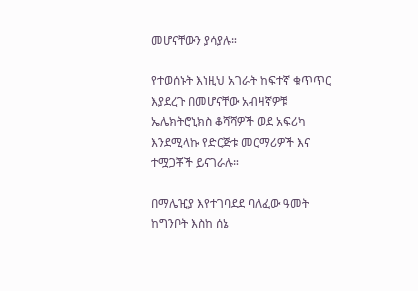መሆናቸውን ያሳያሉ።

የተወሰኑት እነዚህ አገራት ከፍተኛ ቁጥጥር እያደረጉ በመሆናቸው አብዛኛዎቹ ኤሌክትሮኒክስ ቆሻሻዎች ወደ አፍሪካ እንደሚላኩ የድርጅቱ መርማሪዎች እና ተሟጋቾች ይናገራሉ።

በማሌዢያ እየተገባደደ ባለፈው ዓመት ከግንቦት እስከ ሰኔ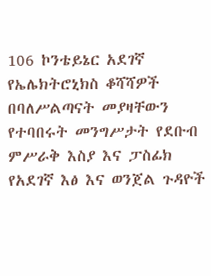106 ኮንቴይኔር አደገኛ የኤሌክትሮኒክስ ቆሻሻዎች በባለሥልጣናት መያዛቸውን የተባበሩት መንግሥታት የደቡብ ምሥራቅ እስያ እና ፓስፊክ የአደገኛ እፅ እና ወንጀል ጉዳዮች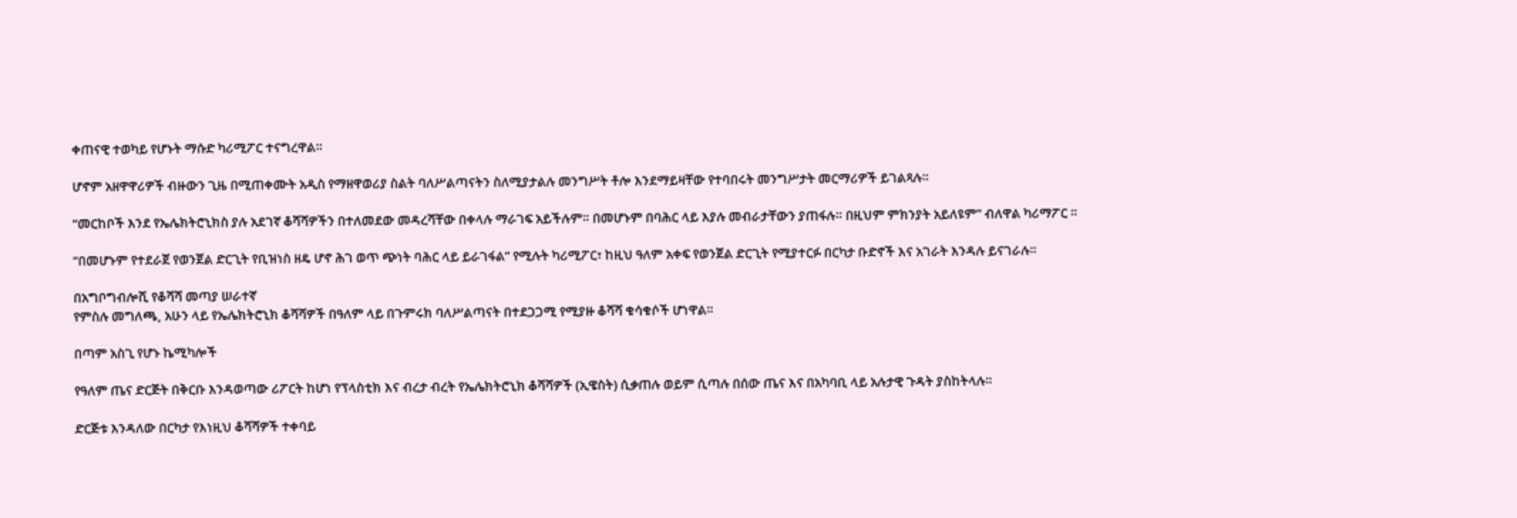ቀጠናዊ ተወካይ የሆኑት ማሱድ ካሪሚፖር ተናግረዋል።

ሆኖም አዘዋዋሪዎች ብዙውን ጊዜ በሚጠቀሙት አዲስ የማዘዋወሪያ ስልት ባለሥልጣናትን ስለሚያታልሉ መንግሥት ቶሎ እንደማይዛቸው የተባበሩት መንግሥታት መርማሪዎች ይገልጻሉ።

“መርከቦች እንደ የኤሌክትሮኒክስ ያሉ አደገኛ ቆሻሻዎችን በተለመደው መዳረሻቸው በቀላሉ ማራገፍ አይችሉም። በመሆኑም በባሕር ላይ እያሉ መብራታቸውን ያጠፋሉ። በዚህም ምክንያት አይለዩም” ብለዋል ካሪማፖር ።

“በመሆኑም የተደራጀ የወንጀል ድርጊት የቢዝነስ ዘዴ ሆኖ ሕገ ወጥ ጭነት ባሕር ላይ ይራገፋል” የሚሉት ካሪሚፖር፣ ከዚህ ዓለም አቀፍ የወንጀል ድርጊት የሚያተርፉ በርካታ ቡድኖች እና አገራት እንዳሉ ይናገራሉ።

በአግቦግብሎሺ የቆሻሻ መጣያ ሠራተኛ
የምስሉ መግለጫ, አሁን ላይ የኤሌክትሮኒክ ቆሻሻዎች በዓለም ላይ በጉምሩክ ባለሥልጣናት በተደጋጋሚ የሚያዙ ቆሻሻ ቁሳቁሶች ሆነዋል።

በጣም አስጊ የሆኑ ኬሚካሎች

የዓለም ጤና ድርጅት በቅርቡ እንዳወጣው ሪፖርት ከሆነ የፕላስቲክ እና ብረታ ብረት የኤሌክትሮኒክ ቆሻሻዎች (ኢዌስት) ሲቃጠሉ ወይም ሲጣሉ በሰው ጤና እና በአካባቢ ላይ አሉታዊ ጉዳት ያስከትላሉ።

ድርጅቱ እንዳለው በርካታ የእነዚህ ቆሻሻዎች ተቀባይ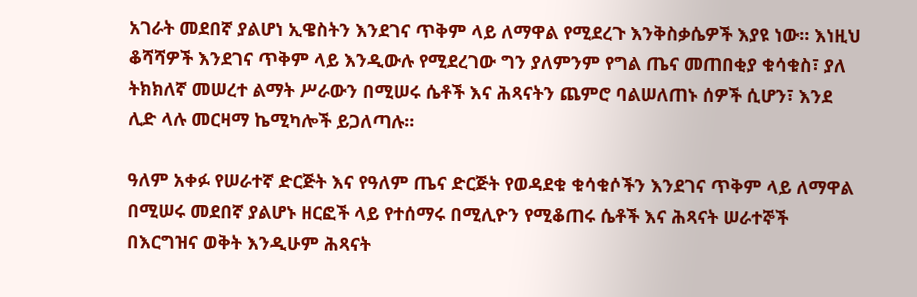አገራት መደበኛ ያልሆነ ኢዌስትን እንደገና ጥቅም ላይ ለማዋል የሚደረጉ እንቅስቃሴዎች እያዩ ነው። እነዚህ ቆሻሻዎች እንደገና ጥቅም ላይ እንዲውሉ የሚደረገው ግን ያለምንም የግል ጤና መጠበቂያ ቁሳቁስ፣ ያለ ትክክለኛ መሠረተ ልማት ሥራውን በሚሠሩ ሴቶች እና ሕጻናትን ጨምሮ ባልሠለጠኑ ሰዎች ሲሆን፣ እንደ ሊድ ላሉ መርዛማ ኬሚካሎች ይጋለጣሉ።

ዓለም አቀፉ የሠራተኛ ድርጅት እና የዓለም ጤና ድርጅት የወዳደቁ ቁሳቁሶችን እንደገና ጥቅም ላይ ለማዋል በሚሠሩ መደበኛ ያልሆኑ ዘርፎች ላይ የተሰማሩ በሚሊዮን የሚቆጠሩ ሴቶች እና ሕጻናት ሠራተኞች በእርግዝና ወቅት እንዲሁም ሕጻናት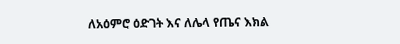ለአዕምሮ ዕድገት እና ለሌላ የጤና እክል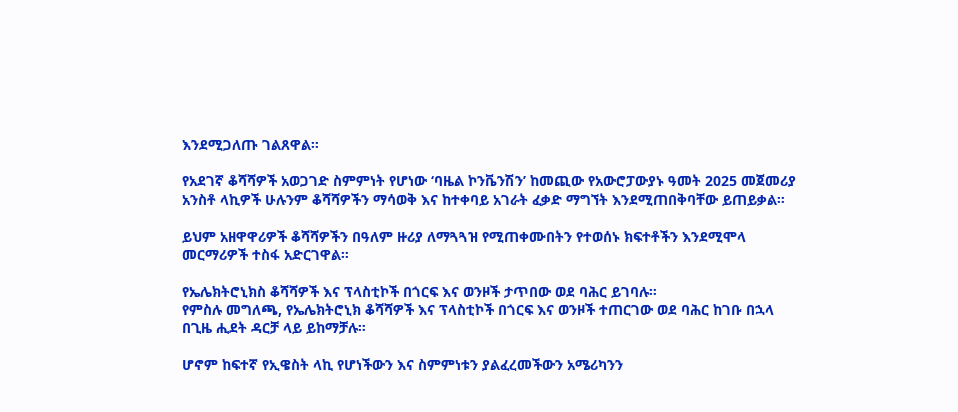እንደሚጋለጡ ገልጸዋል።

የአደገኛ ቆሻሻዎች አወጋገድ ስምምነት የሆነው ‘ባዜል ኮንቬንሽን’ ከመጪው የአውሮፓውያኑ ዓመት 2025 መጀመሪያ አንስቶ ላኪዎች ሁሉንም ቆሻሻዎችን ማሳወቅ እና ከተቀባይ አገራት ፈቃድ ማግኘት እንደሚጠበቅባቸው ይጠይቃል።

ይህም አዘዋዋሪዎች ቆሻሻዎችን በዓለም ዙሪያ ለማጓጓዝ የሚጠቀሙበትን የተወሰኑ ክፍተቶችን እንደሚሞላ መርማሪዎች ተስፋ አድርገዋል።

የኤሌክትሮኒክስ ቆሻሻዎች እና ፕላስቲኮች በጎርፍ እና ወንዞች ታጥበው ወደ ባሕር ይገባሉ።
የምስሉ መግለጫ, የኤሌክትሮኒክ ቆሻሻዎች እና ፕላስቲኮች በጎርፍ እና ወንዞች ተጠርገው ወደ ባሕር ከገቡ በኋላ በጊዜ ሒደት ዳርቻ ላይ ይከማቻሉ።

ሆኖም ከፍተኛ የኢዌስት ላኪ የሆነችውን እና ስምምነቱን ያልፈረመችውን አሜሪካንን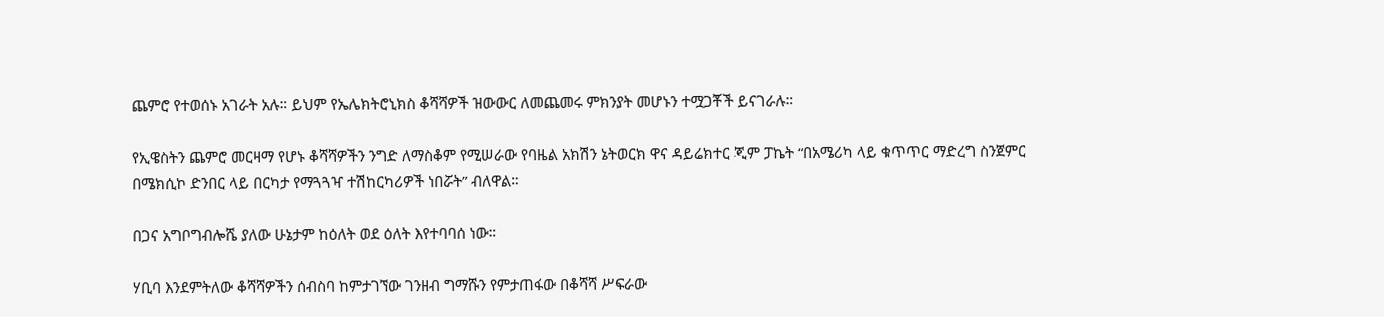ጨምሮ የተወሰኑ አገራት አሉ። ይህም የኤሌክትሮኒክስ ቆሻሻዎች ዝውውር ለመጨመሩ ምክንያት መሆኑን ተሟጋቾች ይናገራሉ።

የኢዌስትን ጨምሮ መርዛማ የሆኑ ቆሻሻዎችን ንግድ ለማስቆም የሚሠራው የባዜል አክሽን ኔትወርክ ዋና ዳይሬክተር ጂም ፓኬት “በአሜሪካ ላይ ቁጥጥር ማድረግ ስንጀምር በሜክሲኮ ድንበር ላይ በርካታ የማጓጓዣ ተሽከርካሪዎች ነበሯት” ብለዋል።

በጋና አግቦግብሎሼ ያለው ሁኔታም ከዕለት ወደ ዕለት እየተባባሰ ነው።

ሃቢባ እንደምትለው ቆሻሻዎችን ሰብስባ ከምታገኘው ገንዘብ ግማሹን የምታጠፋው በቆሻሻ ሥፍራው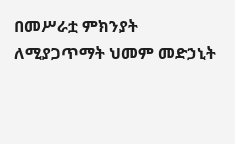በመሥራቷ ምክንያት ለሚያጋጥማት ህመም መድኃኒት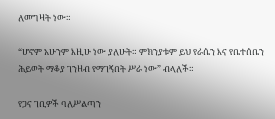ለመግዛት ነው።

“ሆኖም አሁንም እዚሁ ነው ያለሁት። ምክንያቱም ይህ የራሴን እና የቤተሰቤን ሕይወት ማቆያ ገንዘብ የማገኝበት ሥራ ነው” ብላለች።

የጋና ገቢዎች ባለሥልጣን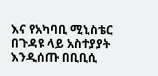እና የአካባቢ ሚኒስቴር በጉዳዩ ላይ አስተያያት እንዲሰጡ በቢቢሲ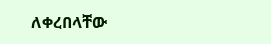ለቀረበላቸው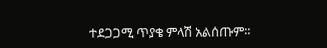ተደጋጋሚ ጥያቄ ምላሽ አልሰጡም።